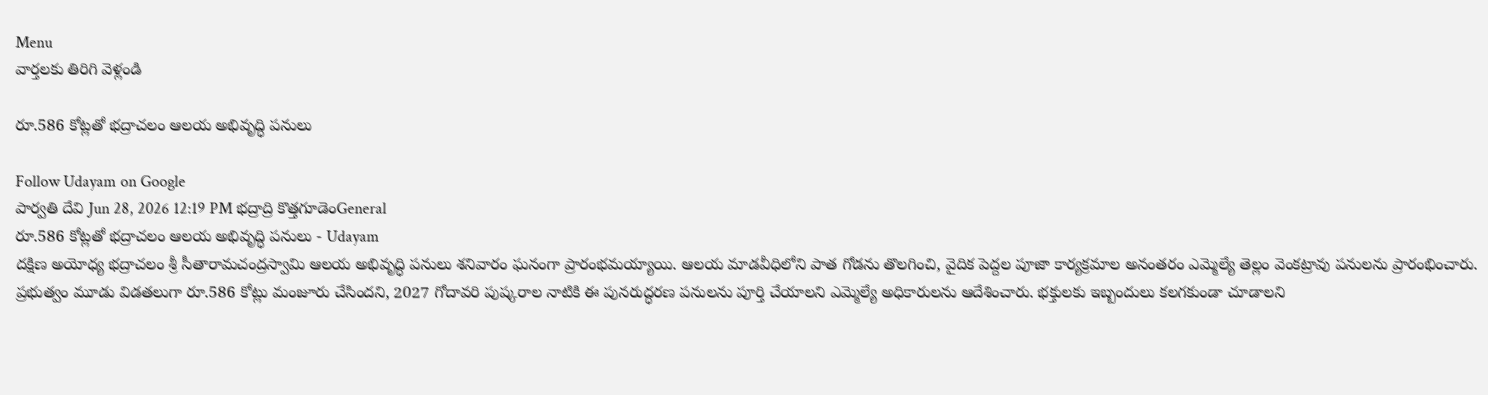Menu
వార్తలకు తిరిగి వెళ్లండి

రూ.586 కోట్లతో భద్రాచలం ఆలయ అభివృద్ధి పనులు

Follow Udayam on Google
పార్వతి దేవి Jun 28, 2026 12:19 PM భద్రాద్రి కొత్తగూడెంGeneral
రూ.586 కోట్లతో భద్రాచలం ఆలయ అభివృద్ధి పనులు - Udayam
దక్షిణ అయోధ్య భద్రాచలం శ్రీ సీతారామచంద్రస్వామి ఆలయ అభివృద్ధి పనులు శనివారం ఘనంగా ప్రారంభమయ్యాయి. ఆలయ మాడవీధిలోని పాత గోడను తొలగించి, వైదిక పెద్దల పూజా కార్యక్రమాల అనంతరం ఎమ్మెల్యే తెల్లం వెంకట్రావు పనులను ప్రారంభించారు. ప్రభుత్వం మూడు విడతలుగా రూ.586 కోట్లు మంజూరు చేసిందని, 2027 గోదావరి పుష్కరాల నాటికి ఈ పునరుద్ధరణ పనులను పూర్తి చేయాలని ఎమ్మెల్యే అధికారులను ఆదేశించారు. భక్తులకు ఇబ్బందులు కలగకుండా చూడాలని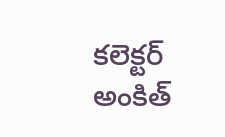కలెక్టర్ అంకిత్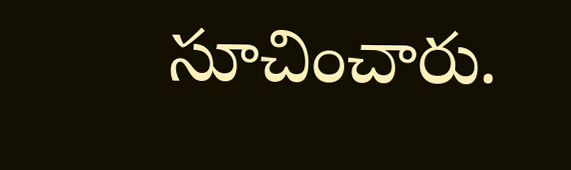సూచించారు.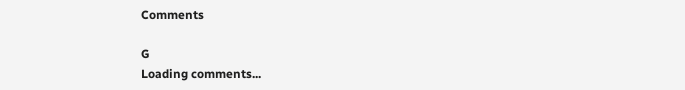Comments

G
Loading comments...